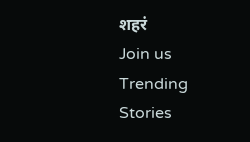शहरं
Join us
Trending Stories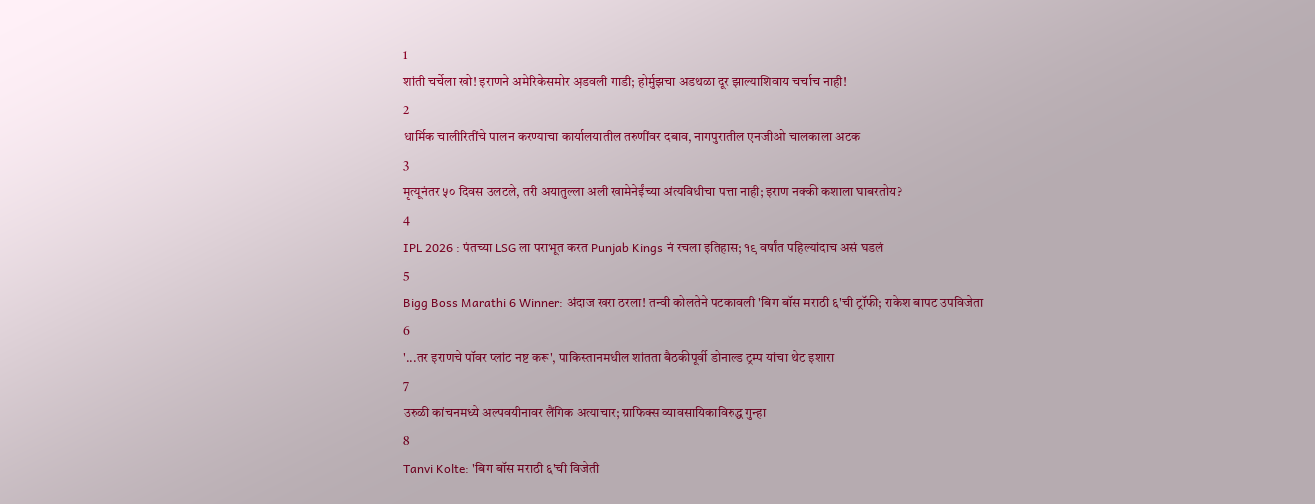1
शांती चर्चेला खो! इराणने अमेरिकेसमोर अ़डवली गाडी; होर्मुझचा अडथळा दूर झाल्याशिवाय चर्चाच नाही!
2
धार्मिक चालीरितींचे पालन करण्याचा कार्यालयातील तरुणींवर दबाव, नागपुरातील एनजीओ चालकाला अटक
3
मृत्यूनंतर ५० दिवस उलटले, तरी अयातुल्ला अली खामेनेईंच्या अंत्यविधीचा पत्ता नाही; इराण नक्की कशाला घाबरतोय?
4
IPL 2026 : पंतच्या LSG ला पराभूत करत Punjab Kings नं रचला इतिहास; १९ वर्षांत पहिल्यांदाच असं घडलं
5
Bigg Boss Marathi 6 Winner: अंदाज खरा ठरला! तन्वी कोलतेने पटकावली 'बिग बॉस मराठी ६'ची ट्रॉफी; राकेश बापट उपविजेता
6
'...तर इराणचे पॉवर प्लांट नष्ट करू', पाकिस्तानमधील शांतता बैठकीपूर्वी डोनाल्ड ट्रम्प यांचा थेट इशारा
7
उरुळी कांचनमध्ये अल्पवयीनावर लैंगिक अत्याचार; ग्राफिक्स व्यावसायिकाविरुद्ध गुन्हा
8
Tanvi Kolte: 'बिग बॉस मराठी ६'ची विजेती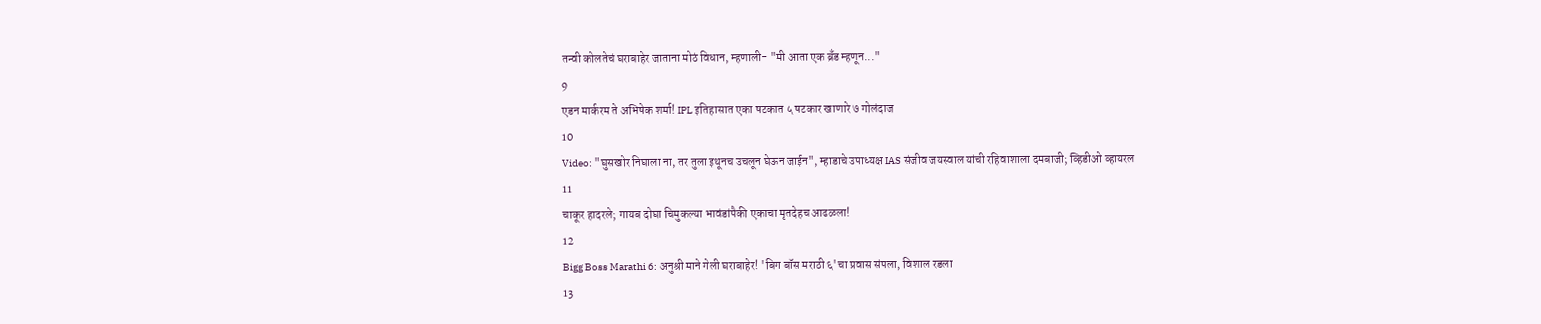तन्वी कोलतेचं घराबाहेर जाताना मोठं विधान, म्हणाली- "मी आता एक ब्रँड म्हणून..."
9
एडन मार्करम ते अभिषेक शर्मा! IPL इतिहासात एका षटकात ५ षटकार खाणारे ७ गोलंदाज
10
Video: "घुसखोर निघाला ना, तर तुला इथूनच उचलून घेऊन जाईन", म्हाडाचे उपाध्यक्ष IAS संजीव जयस्वाल यांची रहिवाशाला दमबाजी; व्हिडीओ व्हायरल
11
चाकूर हादरले; गायब दोघा चिमुकल्या भावंडांपैकी एकाचा मृतदेहच आढळला!
12
Bigg Boss Marathi 6: अनुश्री माने गेली घराबाहेर! 'बिग बॉस मराठी ६'चा प्रवास संपला, विशाल रडला
13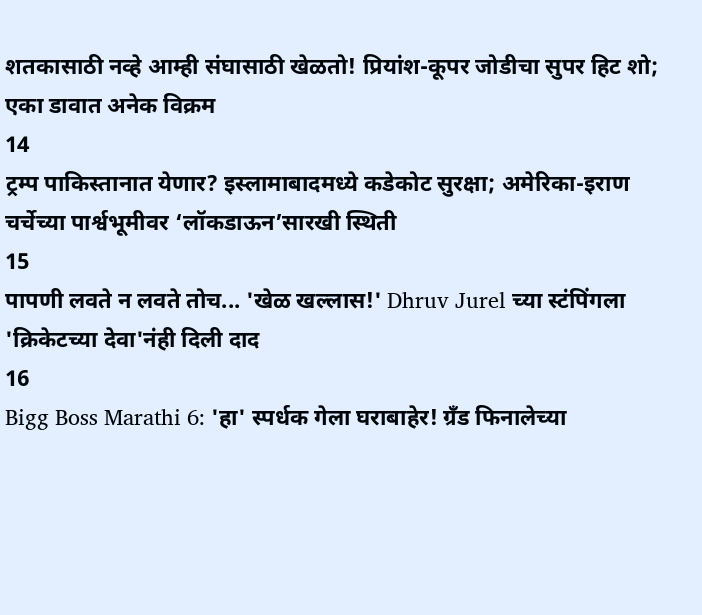शतकासाठी नव्हे आम्ही संघासाठी खेळतो! प्रियांश-कूपर जोडीचा सुपर हिट शो; एका डावात अनेक विक्रम
14
ट्रम्प पाकिस्तानात येणार? इस्लामाबादमध्ये कडेकोट सुरक्षा; अमेरिका-इराण चर्चेच्या पार्श्वभूमीवर ‘लॉकडाऊन’सारखी स्थिती
15
पापणी लवते न लवते तोच... 'खेळ खल्लास!' Dhruv Jurel च्या स्टंपिंगला 'क्रिकेटच्या देवा'नंही दिली दाद
16
Bigg Boss Marathi 6: 'हा' स्पर्धक गेला घराबाहेर! ग्रँड फिनालेच्या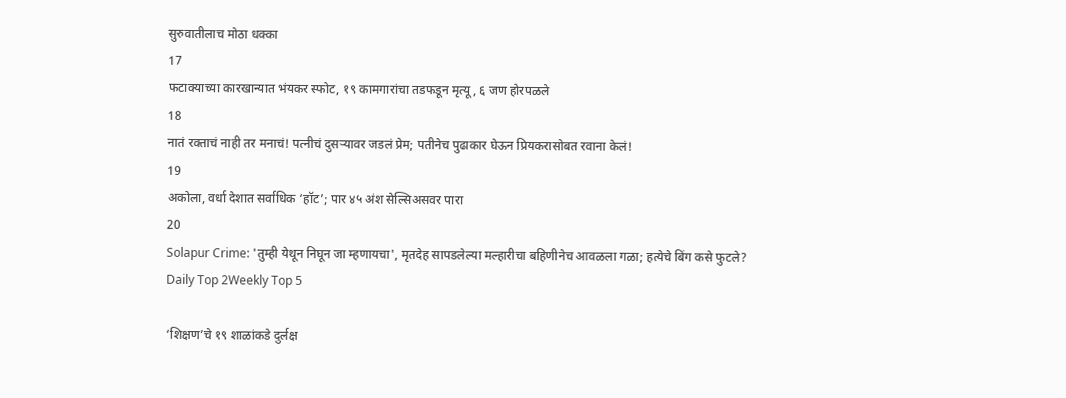सुरुवातीलाच मोठा धक्का
17
फटाक्याच्या कारखान्यात भंयकर स्फोट, १९ कामगारांचा तडफडून मृत्यू, ६ जण होरपळले
18
नातं रक्ताचं नाही तर मनाचं! पत्नीचं दुसऱ्यावर जडलं प्रेम; पतीनेच पुढाकार घेऊन प्रियकरासोबत रवाना केलं!
19
अकोला, वर्धा देशात सर्वाधिक ‘हॉट’; पार ४५ अंश सेल्सिअसवर पारा
20
Solapur Crime: 'तुम्ही येथून निघून जा म्हणायचा', मृतदेह सापडलेल्या मल्हारीचा बहिणीनेच आवळला गळा; हत्येचे बिंग कसे फुटले?
Daily Top 2Weekly Top 5

‘शिक्षण’चे १९ शाळांकडे दुर्लक्ष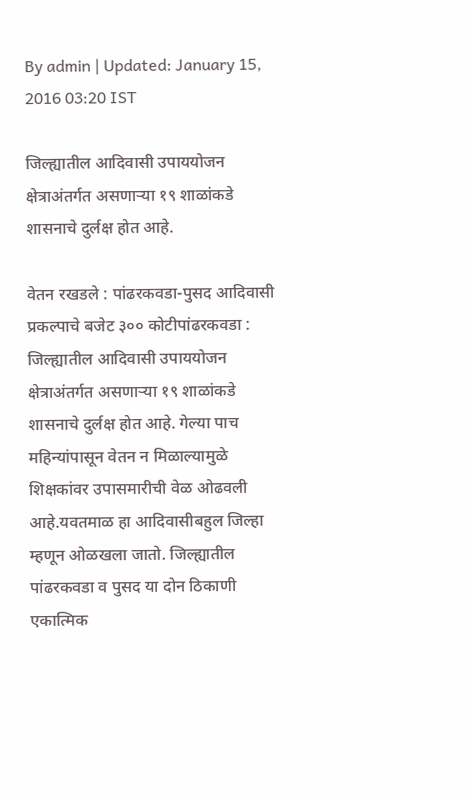By admin | Updated: January 15, 2016 03:20 IST

जिल्ह्यातील आदिवासी उपाययोजन क्षेत्राअंतर्गत असणाऱ्या १९ शाळांकडे शासनाचे दुर्लक्ष होत आहे.

वेतन रखडले : पांढरकवडा-पुसद आदिवासी प्रकल्पाचे बजेट ३०० कोटीपांढरकवडा : जिल्ह्यातील आदिवासी उपाययोजन क्षेत्राअंतर्गत असणाऱ्या १९ शाळांकडे शासनाचे दुर्लक्ष होत आहे. गेल्या पाच महिन्यांपासून वेतन न मिळाल्यामुळे शिक्षकांवर उपासमारीची वेळ ओढवली आहे.यवतमाळ हा आदिवासीबहुल जिल्हा म्हणून ओळखला जातो. जिल्ह्यातील पांढरकवडा व पुसद या दोन ठिकाणी एकात्मिक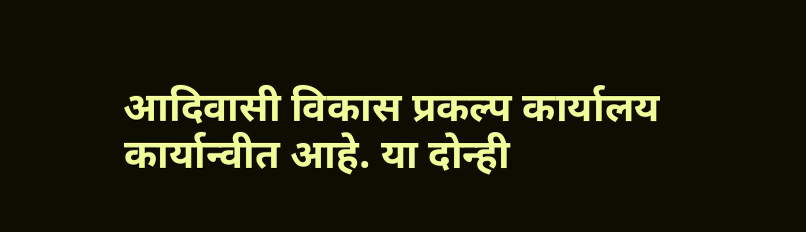आदिवासी विकास प्रकल्प कार्यालय कार्यान्वीत आहे. या दोन्ही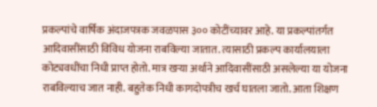प्रकल्पांचे वार्षिक अंदाजपत्रक जवळपास ३०० कोटींच्यावर आहे. या प्रकल्पांतर्गत आदिवासींसाठी विविध योजना राबविल्या जातात. त्यासाठी प्रकल्प कार्यालयाला कोट्यवधींचा निधी प्राप्त होतो. मात्र खऱ्या अर्थाने आदिवासींसाठी असलेल्या या योजना राबविल्याच जात नाही. बहुतेक निधी कागदोपत्रीच खर्च घातला जातो. आता शिक्षण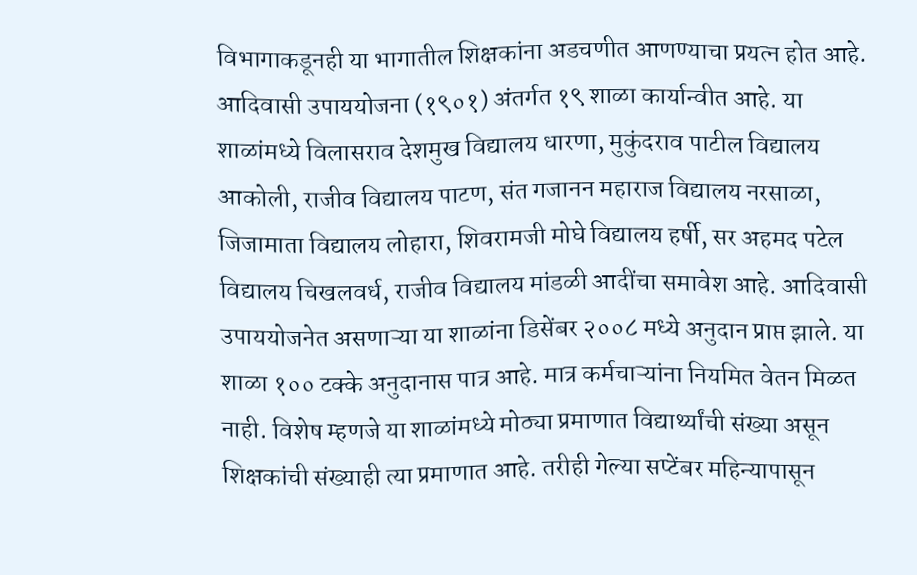विभागाकडूनही या भागातील शिक्षकांना अडचणीत आणण्याचा प्रयत्न होत आहे. आदिवासी उपाययोजना (१९०१) अंतर्गत १९ शाळा कार्यान्वीत आहे. या शाळांमध्ये विलासराव देशमुख विद्यालय धारणा, मुकुंदराव पाटील विद्यालय आकोली, राजीव विद्यालय पाटण, संत गजानन महाराज विद्यालय नरसाळा, जिजामाता विद्यालय लोहारा, शिवरामजी मोघे विद्यालय हर्षी, सर अहमद पटेल विद्यालय चिखलवर्ध, राजीव विद्यालय मांडळी आदींचा समावेश आहे. आदिवासी उपाययोजनेत असणाऱ्या या शाळांना डिसेंबर २००८ मध्ये अनुदान प्राप्त झाले. या शाळा १०० टक्के अनुदानास पात्र आहे. मात्र कर्मचाऱ्यांना नियमित वेतन मिळत नाही. विशेष म्हणजे या शाळांमध्ये मोठ्या प्रमाणात विद्यार्थ्यांची संख्या असून शिक्षकांची संख्याही त्या प्रमाणात आहे. तरीही गेल्या सप्टेंबर महिन्यापासून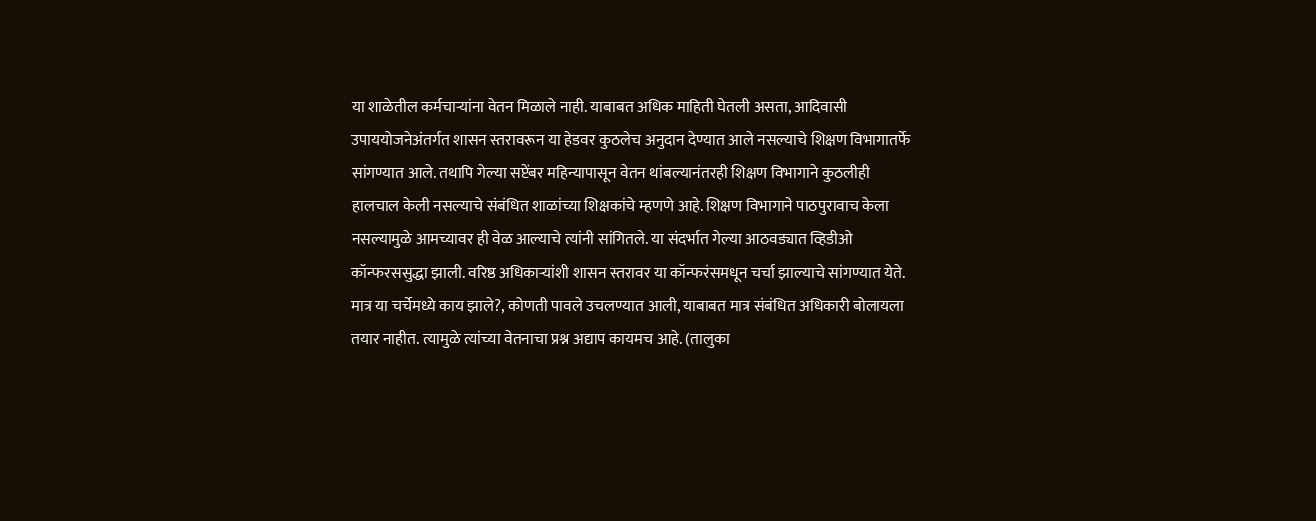या शाळेतील कर्मचाऱ्यांना वेतन मिळाले नाही. याबाबत अधिक माहिती घेतली असता, आदिवासी उपाययोजनेअंतर्गत शासन स्तरावरून या हेडवर कुठलेच अनुदान देण्यात आले नसल्याचे शिक्षण विभागातर्फे सांगण्यात आले. तथापि गेल्या सप्टेंबर महिन्यापासून वेतन थांबल्यानंतरही शिक्षण विभागाने कुठलीही हालचाल केली नसल्याचे संबंधित शाळांच्या शिक्षकांचे म्हणणे आहे. शिक्षण विभागाने पाठपुरावाच केला नसल्यामुळे आमच्यावर ही वेळ आल्याचे त्यांनी सांगितले. या संदर्भात गेल्या आठवड्यात व्हिडीओ कॉन्फरससुद्धा झाली. वरिष्ठ अधिकाऱ्यांशी शासन स्तरावर या कॉन्फरंसमधून चर्चा झाल्याचे सांगण्यात येते. मात्र या चर्चेमध्ये काय झाले?, कोणती पावले उचलण्यात आली, याबाबत मात्र संबंधित अधिकारी बोलायला तयार नाहीत. त्यामुळे त्यांच्या वेतनाचा प्रश्न अद्याप कायमच आहे. (तालुका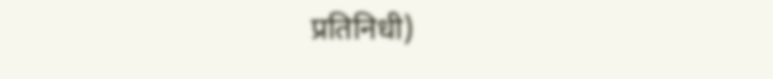प्रतिनिधी)